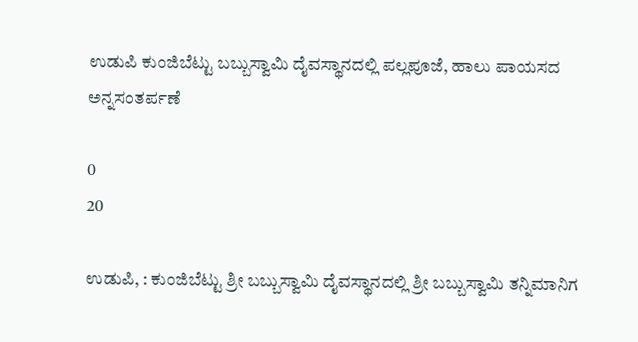ಉಡುಪಿ ಕುಂಜಿಬೆಟ್ಟು ಬಬ್ಬುಸ್ವಾಮಿ ದೈವಸ್ಥಾನದಲ್ಲಿ ಪಲ್ಲಪೂಜೆ, ಹಾಲು ಪಾಯಸದ ಅನ್ನಸಂತರ್ಪಣೆ

0
20

ಉಡುಪಿ, : ಕುಂಜಿಬೆಟ್ಟು ಶ್ರೀ ಬಬ್ಬುಸ್ವಾಮಿ ದೈವಸ್ಥಾನದಲ್ಲಿ ಶ್ರೀ ಬಬ್ಬುಸ್ವಾಮಿ ತನ್ನಿಮಾನಿಗ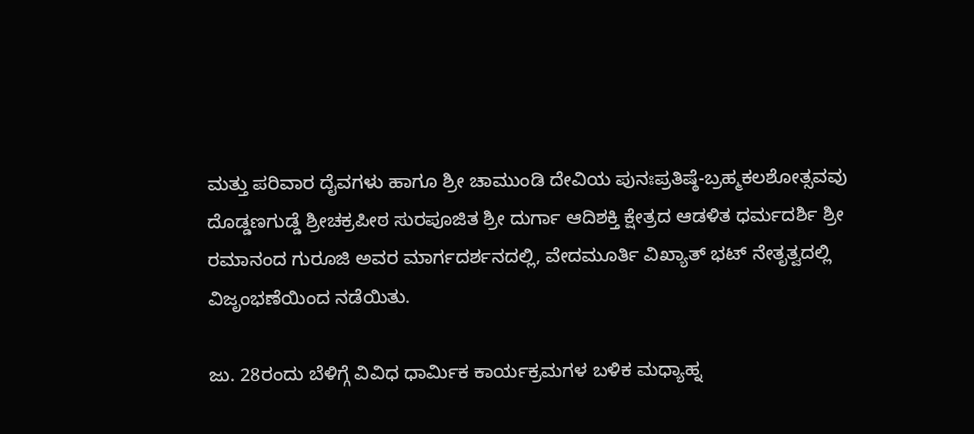ಮತ್ತು ಪರಿವಾರ ದೈವಗಳು ಹಾಗೂ ಶ್ರೀ ಚಾಮುಂಡಿ ದೇವಿಯ ಪುನಃಪ್ರತಿಷ್ಠೆ-ಬ್ರಹ್ಮಕಲಶೋತ್ಸವವು ದೊಡ್ಡಣಗುಡ್ಡೆ ಶ್ರೀಚಕ್ರಪೀಠ ಸುರಪೂಜಿತ ಶ್ರೀ ದುರ್ಗಾ ಆದಿಶಕ್ತಿ ಕ್ಷೇತ್ರದ ಆಡಳಿತ ಧರ್ಮದರ್ಶಿ ಶ್ರೀ ರಮಾನಂದ ಗುರೂಜಿ ಅವರ ಮಾರ್ಗದರ್ಶನದಲ್ಲಿ, ವೇದಮೂರ್ತಿ ವಿಖ್ಯಾತ್ ಭಟ್ ನೇತೃತ್ವದಲ್ಲಿ ವಿಜೃಂಭಣೆಯಿಂದ ನಡೆಯಿತು.

ಜು. 28ರಂದು ಬೆಳಿಗ್ಗೆ ವಿವಿಧ ಧಾರ್ಮಿಕ ಕಾರ್ಯಕ್ರಮಗಳ ಬಳಿಕ ಮಧ್ಯಾಹ್ನ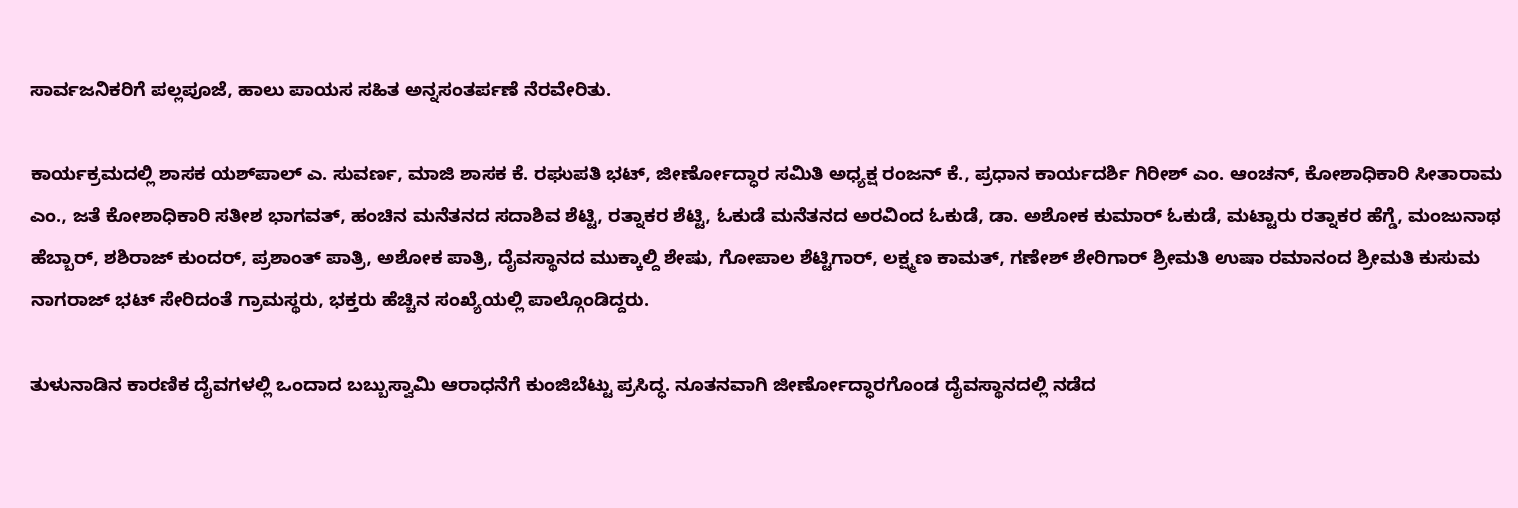ಸಾರ್ವಜನಿಕರಿಗೆ ಪಲ್ಲಪೂಜೆ, ಹಾಲು ಪಾಯಸ ಸಹಿತ ಅನ್ನಸಂತರ್ಪಣೆ ನೆರವೇರಿತು.

ಕಾರ್ಯಕ್ರಮದಲ್ಲಿ ಶಾಸಕ ಯಶ್‌ಪಾಲ್ ಎ. ಸುವರ್ಣ, ಮಾಜಿ ಶಾಸಕ ಕೆ. ರಘುಪತಿ ಭಟ್, ಜೀರ್ಣೋದ್ಧಾರ ಸಮಿತಿ ಅಧ್ಯಕ್ಷ ರಂಜನ್ ಕೆ., ಪ್ರಧಾನ ಕಾರ್ಯದರ್ಶಿ ಗಿರೀಶ್ ಎಂ. ಆಂಚನ್, ಕೋಶಾಧಿಕಾರಿ ಸೀತಾರಾಮ ಎಂ., ಜತೆ ಕೋಶಾಧಿಕಾರಿ ಸತೀಶ ಭಾಗವತ್, ಹಂಚಿನ ಮನೆತನದ ಸದಾಶಿವ ಶೆಟ್ಟಿ, ರತ್ನಾಕರ ಶೆಟ್ಟಿ, ಓಕುಡೆ ಮನೆತನದ ಅರವಿಂದ ಓಕುಡೆ, ಡಾ. ಅಶೋಕ ಕುಮಾರ್ ಓಕುಡೆ, ಮಟ್ಟಾರು ರತ್ನಾಕರ ಹೆಗ್ಡೆ, ಮಂಜುನಾಥ ಹೆಬ್ಬಾರ್, ಶಶಿರಾಜ್ ಕುಂದರ್, ಪ್ರಶಾಂತ್ ಪಾತ್ರಿ, ಅಶೋಕ ಪಾತ್ರಿ, ದೈವಸ್ಥಾನದ ಮುಕ್ಕಾಲ್ದಿ ಶೇಷು, ಗೋಪಾಲ ಶೆಟ್ಟಿಗಾರ್, ಲಕ್ಷ್ಮಣ ಕಾಮತ್, ಗಣೇಶ್ ಶೇರಿಗಾರ್ ಶ್ರೀಮತಿ ಉಷಾ ರಮಾನಂದ ಶ್ರೀಮತಿ ಕುಸುಮ ನಾಗರಾಜ್ ಭಟ್ ಸೇರಿದಂತೆ ಗ್ರಾಮಸ್ಥರು, ಭಕ್ತರು ಹೆಚ್ಚಿನ ಸಂಖ್ಯೆಯಲ್ಲಿ ಪಾಲ್ಗೊಂಡಿದ್ದರು.

ತುಳುನಾಡಿನ ಕಾರಣಿಕ ದೈವಗಳಲ್ಲಿ ಒಂದಾದ ಬಬ್ಬುಸ್ವಾಮಿ ಆರಾಧನೆಗೆ ಕುಂಜಿಬೆಟ್ಟು ಪ್ರಸಿದ್ಧ. ನೂತನವಾಗಿ ಜೀರ್ಣೋದ್ಧಾರಗೊಂಡ ದೈವಸ್ಥಾನದಲ್ಲಿ ನಡೆದ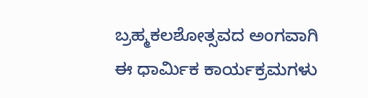ಬ್ರಹ್ಮಕಲಶೋತ್ಸವದ ಅಂಗವಾಗಿ ಈ ಧಾರ್ಮಿಕ ಕಾರ್ಯಕ್ರಮಗಳು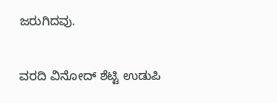ಜರುಗಿದವು.

ವರದಿ ವಿನೋದ್ ಶೆಟ್ಟಿ ಉಡುಪಿ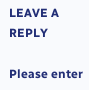LEAVE A REPLY

Please enter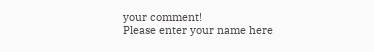your comment!
Please enter your name here